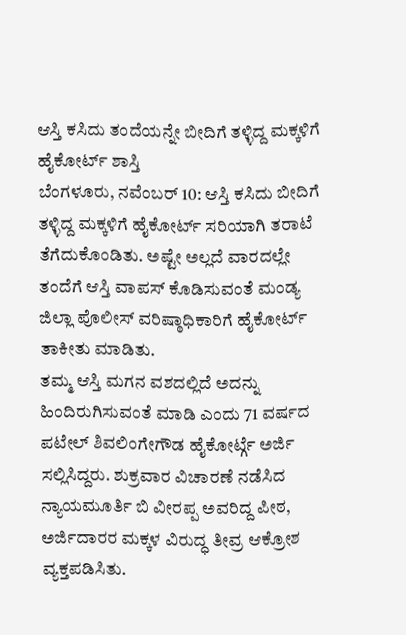ಆಸ್ತಿ ಕಸಿದು ತಂದೆಯನ್ನೇ ಬೀದಿಗೆ ತಳ್ಳಿದ್ದ ಮಕ್ಕಳಿಗೆ ಹೈಕೋರ್ಟ್ ಶಾಸ್ತಿ
ಬೆಂಗಳೂರು, ನವೆಂಬರ್ 10: ಆಸ್ತಿ ಕಸಿದು ಬೀದಿಗೆ ತಳ್ಳಿದ್ದ ಮಕ್ಕಳಿಗೆ ಹೈಕೋರ್ಟ್ ಸರಿಯಾಗಿ ತರಾಟೆ ತೆಗೆದುಕೊಂಡಿತು. ಅಷ್ಟೇ ಅಲ್ಲದೆ ವಾರದಲ್ಲೇ ತಂದೆಗೆ ಆಸ್ತಿ ವಾಪಸ್ ಕೊಡಿಸುವಂತೆ ಮಂಡ್ಯ ಜಿಲ್ಲಾ ಪೊಲೀಸ್ ವರಿಷ್ಠಾಧಿಕಾರಿಗೆ ಹೈಕೋರ್ಟ್ ತಾಕೀತು ಮಾಡಿತು.
ತಮ್ಮ ಆಸ್ತಿ ಮಗನ ವಶದಲ್ಲಿದೆ ಅದನ್ನು ಹಿಂದಿರುಗಿಸುವಂತೆ ಮಾಡಿ ಎಂದು 71 ವರ್ಷದ ಪಟೇಲ್ ಶಿವಲಿಂಗೇಗೌಡ ಹೈಕೋರ್ಟ್ಗೆ ಅರ್ಜಿ ಸಲ್ಲಿಸಿದ್ದರು. ಶುಕ್ರವಾರ ವಿಚಾರಣೆ ನಡೆಸಿದ ನ್ಯಾಯಮೂರ್ತಿ ಬಿ ವೀರಪ್ಪ ಅವರಿದ್ದ ಪೀಠ, ಅರ್ಜಿದಾರರ ಮಕ್ಕಳ ವಿರುದ್ಧ ತೀವ್ರ ಆಕ್ರೋಶ ವ್ಯಕ್ತಪಡಿಸಿತು.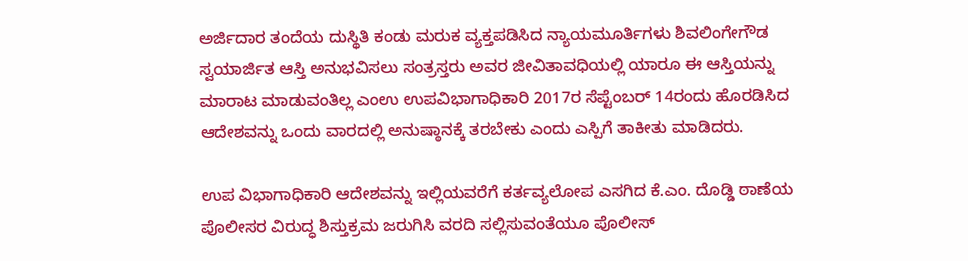ಅರ್ಜಿದಾರ ತಂದೆಯ ದುಸ್ಥಿತಿ ಕಂಡು ಮರುಕ ವ್ಯಕ್ತಪಡಿಸಿದ ನ್ಯಾಯಮೂರ್ತಿಗಳು ಶಿವಲಿಂಗೇಗೌಡ ಸ್ವಯಾರ್ಜಿತ ಆಸ್ತಿ ಅನುಭವಿಸಲು ಸಂತ್ರಸ್ತರು ಅವರ ಜೀವಿತಾವಧಿಯಲ್ಲಿ ಯಾರೂ ಈ ಆಸ್ತಿಯನ್ನು ಮಾರಾಟ ಮಾಡುವಂತಿಲ್ಲ ಎಂಉ ಉಪವಿಭಾಗಾಧಿಕಾರಿ 2017ರ ಸೆಪ್ಟೆಂಬರ್ 14ರಂದು ಹೊರಡಿಸಿದ ಆದೇಶವನ್ನು ಒಂದು ವಾರದಲ್ಲಿ ಅನುಷ್ಠಾನಕ್ಕೆ ತರಬೇಕು ಎಂದು ಎಸ್ಪಿಗೆ ತಾಕೀತು ಮಾಡಿದರು.

ಉಪ ವಿಭಾಗಾಧಿಕಾರಿ ಆದೇಶವನ್ನು ಇಲ್ಲಿಯವರೆಗೆ ಕರ್ತವ್ಯಲೋಪ ಎಸಗಿದ ಕೆ.ಎಂ. ದೊಡ್ಡಿ ಠಾಣೆಯ ಪೊಲೀಸರ ವಿರುದ್ಧ ಶಿಸ್ತುಕ್ರಮ ಜರುಗಿಸಿ ವರದಿ ಸಲ್ಲಿಸುವಂತೆಯೂ ಪೊಲೀಸ್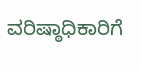ವರಿಷ್ಠಾಧಿಕಾರಿಗೆ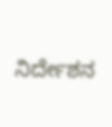ನಿರ್ದೇಶನ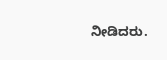ನೀಡಿದರು.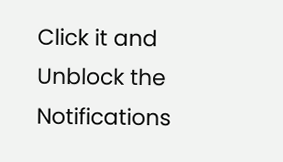Click it and Unblock the Notifications